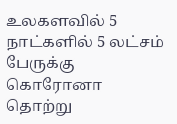உலகளவில் 5 நாட்களில் 5 லட்சம் பேருக்கு கொரோனா தொற்று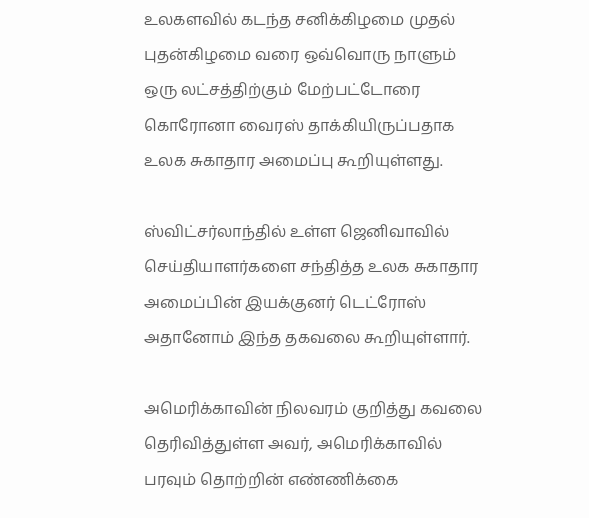உலகளவில் கடந்த சனிக்கிழமை முதல் புதன்கிழமை வரை ஒவ்வொரு நாளும் ஒரு லட்சத்திற்கும் மேற்பட்டோரை கொரோனா வைரஸ் தாக்கியிருப்பதாக உலக சுகாதார அமைப்பு கூறியுள்ளது.

ஸ்விட்சர்லாந்தில் உள்ள ஜெனிவாவில் செய்தியாளர்களை சந்தித்த உலக சுகாதார அமைப்பின் இயக்குனர் டெட்ரோஸ் அதானோம் இந்த தகவலை கூறியுள்ளார்.

அமெரிக்காவின் நிலவரம் குறித்து கவலை தெரிவித்துள்ள அவர், அமெரிக்காவில் பரவும் தொற்றின் எண்ணிக்கை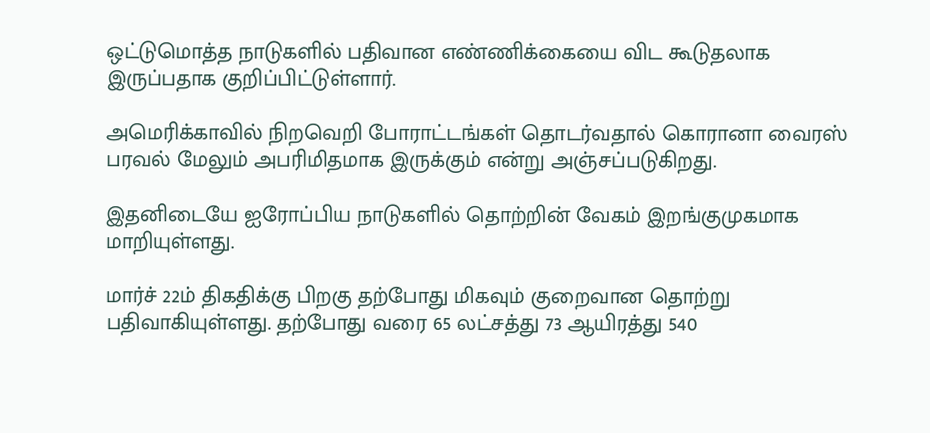ஒட்டுமொத்த நாடுகளில் பதிவான எண்ணிக்கையை விட கூடுதலாக இருப்பதாக குறிப்பிட்டுள்ளார்.

அமெரிக்காவில் நிறவெறி போராட்டங்கள் தொடர்வதால் கொரானா வைரஸ் பரவல் மேலும் அபரிமிதமாக இருக்கும் என்று அஞ்சப்படுகிறது.

இதனிடையே ஐரோப்பிய நாடுகளில் தொற்றின் வேகம் இறங்குமுகமாக மாறியுள்ளது.

மார்ச் 22ம் திகதிக்கு பிறகு தற்போது மிகவும் குறைவான தொற்று பதிவாகியுள்ளது. தற்போது வரை 65 லட்சத்து 73 ஆயிரத்து 540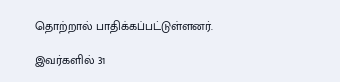தொற்றால் பாதிக்கப்பட்டுள்ளனர்.

இவர்களில் 31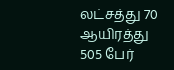லட்சத்து 70 ஆயிரத்து 505 பேர்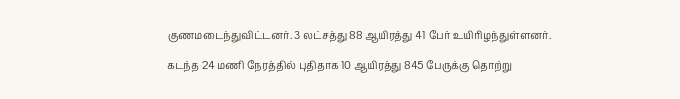குணமடைந்துவிட்டனர். 3 லட்சத்து 88 ஆயிரத்து 41 பேர் உயிரிழந்துள்ளனர்.

கடந்த 24 மணி நேரத்தில் புதிதாக 10 ஆயிரத்து 845 பேருக்கு தொற்று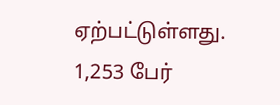ஏற்பட்டுள்ளது. 1,253 பேர்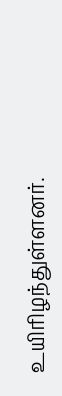உயிரிழந்துள்ளனர்.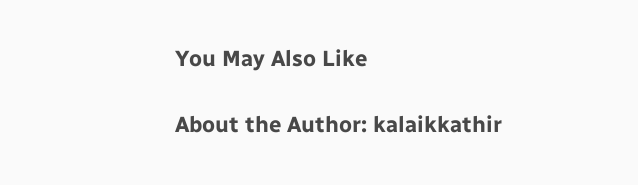You May Also Like

About the Author: kalaikkathir